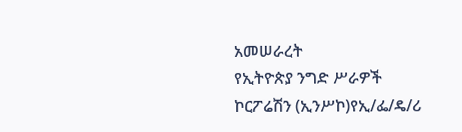አመሠራረት
የኢትዮጵያ ንግድ ሥራዎች ኮርፖሬሽን (ኢንሥኮ)የኢ/ፌ/ዴ/ሪ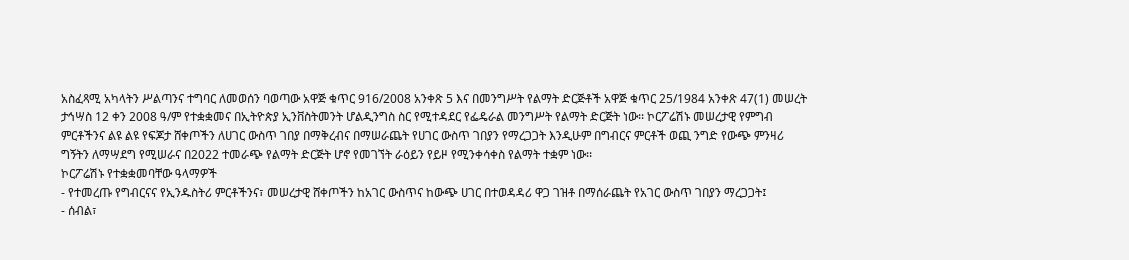አስፈጻሚ አካላትን ሥልጣንና ተግባር ለመወሰን ባወጣው አዋጅ ቁጥር 916/2008 አንቀጽ 5 እና በመንግሥት የልማት ድርጅቶች አዋጅ ቁጥር 25/1984 አንቀጽ 47(1) መሠረት ታኅሣስ 12 ቀን 2008 ዓ/ም የተቋቋመና በኢትዮጵያ ኢንቨስትመንት ሆልዲንግስ ስር የሚተዳደር የፌዴራል መንግሥት የልማት ድርጅት ነው፡፡ ኮርፖሬሽኑ መሠረታዊ የምግብ ምርቶችንና ልዩ ልዩ የፍጆታ ሸቀጦችን ለሀገር ውስጥ ገበያ በማቅረብና በማሠራጨት የሀገር ውስጥ ገበያን የማረጋጋት እንዲሁም በግብርና ምርቶች ወጪ ንግድ የውጭ ምንዛሪ ግኝትን ለማሣደግ የሚሠራና በ2022 ተመራጭ የልማት ድርጅት ሆኖ የመገኘት ራዕይን የይዞ የሚንቀሳቀስ የልማት ተቋም ነው፡፡
ኮርፖሬሽኑ የተቋቋመባቸው ዓላማዎች
- የተመረጡ የግብርናና የኢንዱስትሪ ምርቶችንና፣ መሠረታዊ ሸቀጦችን ከአገር ውስጥና ከውጭ ሀገር በተወዳዳሪ ዋጋ ገዝቶ በማሰራጨት የአገር ውስጥ ገበያን ማረጋጋት፤
- ሰብል፣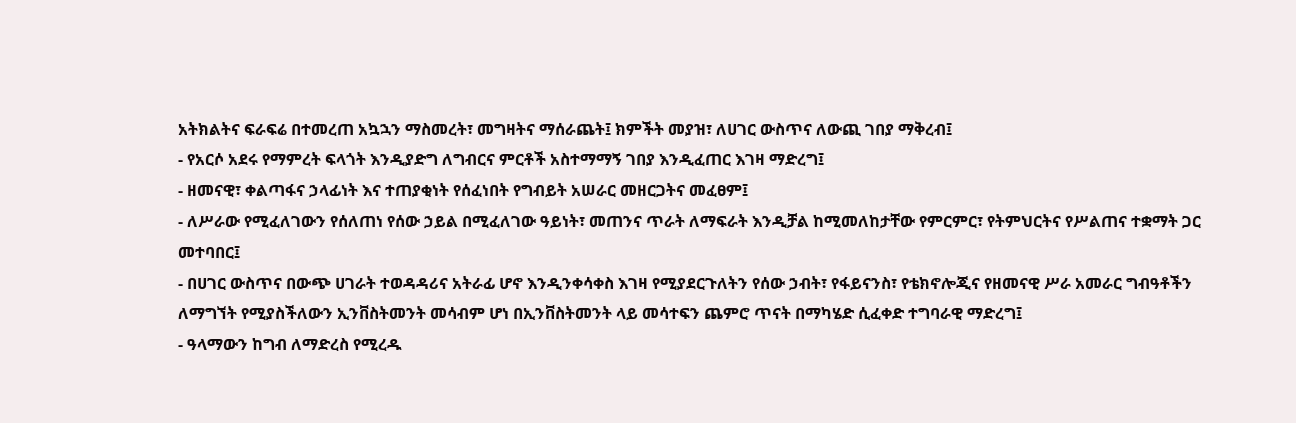አትክልትና ፍራፍሬ በተመረጠ አኳኋን ማስመረት፣ መግዛትና ማሰራጨት፤ ክምችት መያዝ፣ ለሀገር ውስጥና ለውጪ ገበያ ማቅረብ፤
- የአርሶ አደሩ የማምረት ፍላጎት እንዲያድግ ለግብርና ምርቶች አስተማማኝ ገበያ እንዲፈጠር እገዛ ማድረግ፤
- ዘመናዊ፣ ቀልጣፋና ኃላፊነት እና ተጠያቂነት የሰፈነበት የግብይት አሠራር መዘርጋትና መፈፀም፤
- ለሥራው የሚፈለገውን የሰለጠነ የሰው ኃይል በሚፈለገው ዓይነት፣ መጠንና ጥራት ለማፍራት እንዲቻል ከሚመለከታቸው የምርምር፣ የትምህርትና የሥልጠና ተቋማት ጋር መተባበር፤
- በሀገር ውስጥና በውጭ ሀገራት ተወዳዳሪና አትራፊ ሆኖ እንዲንቀሳቀስ እገዛ የሚያደርጉለትን የሰው ኃብት፣ የፋይናንስ፣ የቴክኖሎጂና የዘመናዊ ሥራ አመራር ግብዓቶችን ለማግኘት የሚያስችለውን ኢንቨስትመንት መሳብም ሆነ በኢንቨስትመንት ላይ መሳተፍን ጨምሮ ጥናት በማካሄድ ሲፈቀድ ተግባራዊ ማድረግ፤
- ዓላማውን ከግብ ለማድረስ የሚረዱ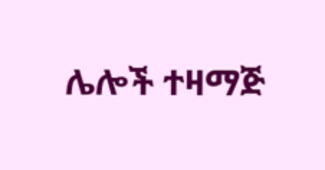ሌሎች ተዛማጅ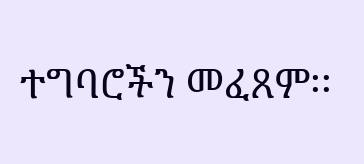ተግባሮችን መፈጸም፡፡